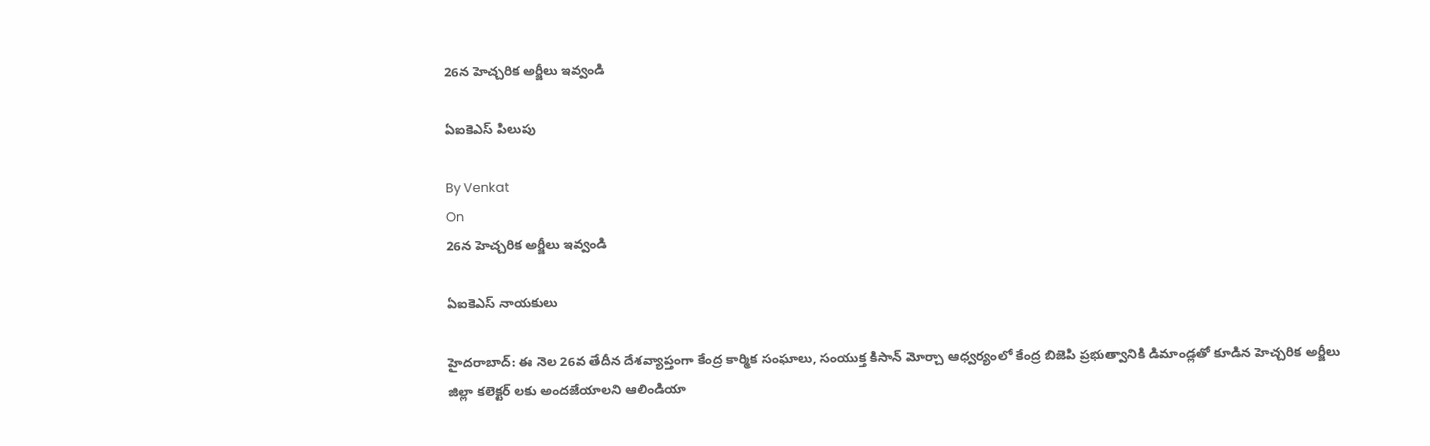26న హెచ్చరిక అర్జీలు ఇవ్వండి

ఏఐకెఎస్ పిలుపు

By Venkat
On
26న హెచ్చరిక అర్జీలు ఇవ్వండి

ఏఐకెఎస్ నాయకులు

హైదరాబాద్: ఈ నెల 26వ తేదీన దేశవ్యాప్తంగా కేంద్ర కార్మిక సంఘాలు, సంయుక్త కిసాన్ మోర్చా ఆధ్వర్యంలో కేంద్ర బిజెపి ప్రభుత్వానికి డిమాండ్లతో కూడిన హెచ్చరిక అర్జీలు జిల్లా కలెక్టర్ లకు అందజేయాలని ఆలిండియా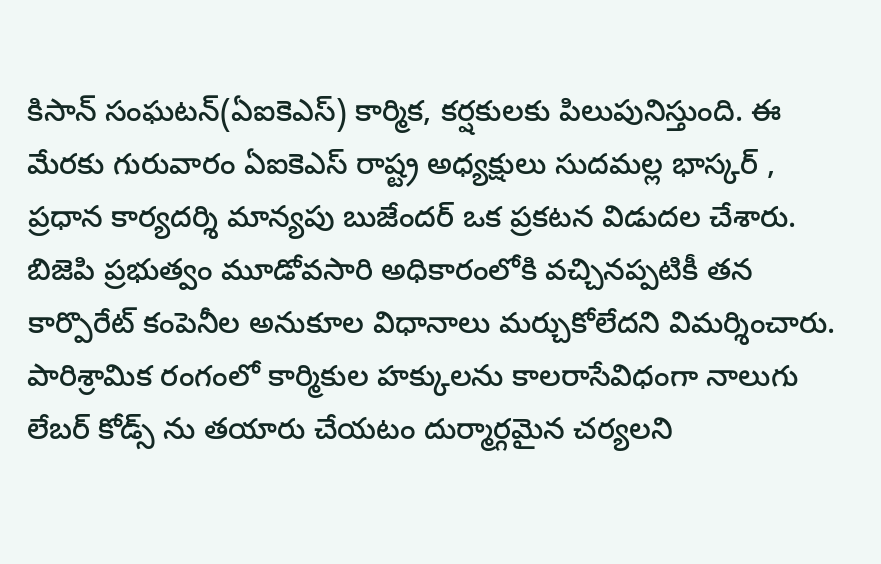కిసాన్ సంఘటన్(ఏఐకెఎస్) కార్మిక, కర్షకులకు పిలుపునిస్తుంది. ఈ మేరకు గురువారం ఏఐకెఎస్ రాష్ట్ర అధ్యక్షులు సుదమల్ల భాస్కర్ , ప్రధాన కార్యదర్శి మాన్యపు బుజేందర్ ఒక ప్రకటన విడుదల చేశారు. బిజెపి ప్రభుత్వం మూడోవసారి అధికారంలోకి వచ్చినప్పటికీ తన కార్పొరేట్ కంపెనీల అనుకూల విధానాలు మర్చుకోలేదని విమర్శించారు. పారిశ్రామిక రంగంలో కార్మికుల హక్కులను కాలరాసేవిధంగా నాలుగు లేబర్ కోడ్స్ ను తయారు చేయటం దుర్మార్గమైన చర్యలని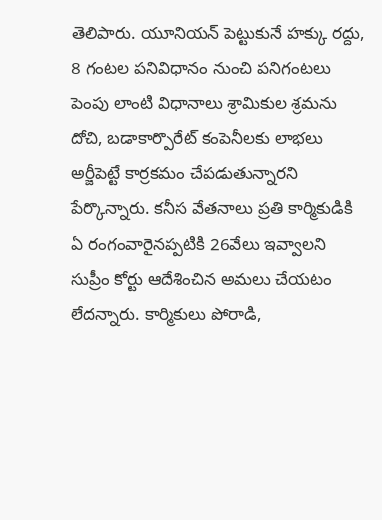తెలిపారు. యూనియన్ పెట్టుకునే హక్కు రద్దు, 8 గంటల పనివిధానం నుంచి పనిగంటలు పెంపు లాంటి విధానాలు శ్రామికుల శ్రమను దోచి, బడాకార్పొరేట్ కంపెనీలకు లాభలు అర్జీపెట్టే కార్రకమం చేపడుతున్నారని పేర్కొన్నారు. కనీస వేతనాలు ప్రతి కార్మికుడికి ఏ రంగంవారైనప్పటికి 26వేలు ఇవ్వాలని సుప్రీం కోర్టు ఆదేశించిన అమలు చేయటం లేదన్నారు. కార్మికులు పోరాడి,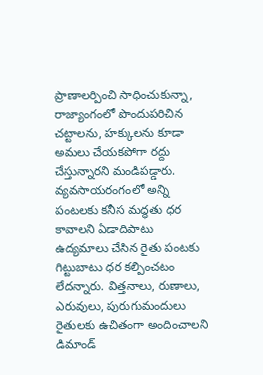ప్రాణాలర్పించి సాధించుకున్నా, రాజ్యాంగంలో పొందుపరిచిన చట్టాలను, హక్కులను కూడా అమలు చేయకపోగా రద్దు చేస్తున్నారని మండిపడ్డారు. వ్యవసాయరంగంలో అన్ని పంటలకు కనీస మద్ధతు ధర కావాలని ఏడాదిపాటు ఉద్యమాలు చేసిన రైతు పంటకు గిట్టుబాటు ధర కల్పించటం లేదన్నారు. విత్తనాలు, రుణాలు, ఎరువులు, పురుగుమందులు రైతులకు ఉచితంగా అందించాలని డిమాండ్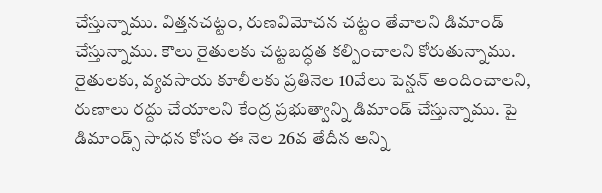చేస్తున్నాము. విత్తనచట్టం, రుణవిమోచన చట్టం తేవాలని డిమాండ్ చేస్తున్నాము. కౌలు రైతులకు చట్టబద్ధత కల్పించాలని కోరుతున్నాము. రైతులకు, వ్యవసాయ కూలీలకు ప్రతినెల 10వేలు పెన్షన్ అందించాలని, రుణాలు రద్దు చేయాలని కేంద్ర ప్రభుత్వాన్ని డిమాండ్ చేస్తున్నాము. పై డిమాండ్స్ సాధన కోసం ఈ నెల 26వ తేదీన అన్ని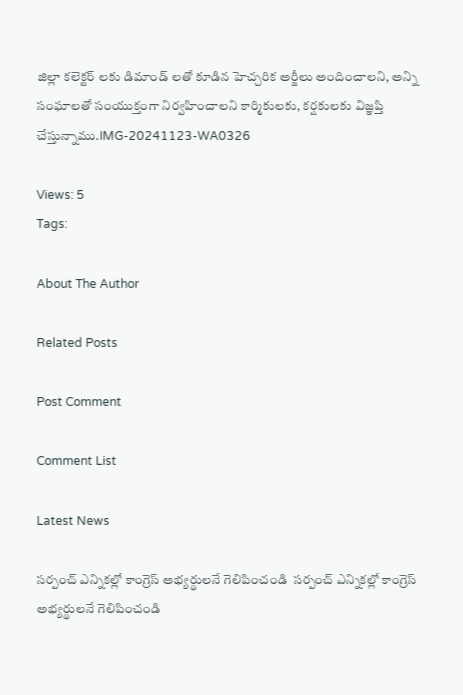జిల్లా కలెక్టర్ లకు డిమాండ్ లతో కూడిన హెచ్చరిక అర్జీలు అందించాలని, అన్ని సంఘాలతో సంయుక్తంగా నిర్వహించాలని కార్మికులకు, కర్షకులకు విజ్ఞప్తి చేస్తున్నాము.IMG-20241123-WA0326

Views: 5
Tags:

About The Author

Related Posts

Post Comment

Comment List

Latest News

సర్పంచ్ ఎన్నికల్లో కాంగ్రెస్ అభ్యర్థులనే గెలిపించండి  సర్పంచ్ ఎన్నికల్లో కాంగ్రెస్ అభ్యర్థులనే గెలిపించండి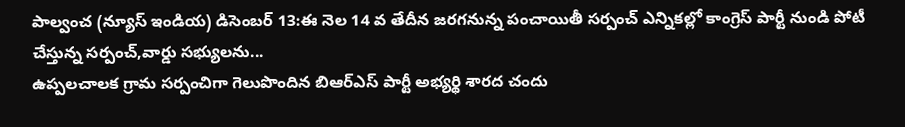పాల్వంచ (న్యూస్ ఇండియ) డిసెంబర్ 13:ఈ నెల 14 వ తేదీన జరగనున్న పంచాయితీ సర్పంచ్ ఎన్నికల్లో కాంగ్రెస్ పార్టీ నుండి పోటీ చేస్తున్న సర్పంచ్,వార్డు సభ్యులను...
ఉప్పలచాలక గ్రామ సర్పంచిగా గెలుపొందిన బిఆర్ఎస్ పార్టీ అభ్యర్థి శారద చందు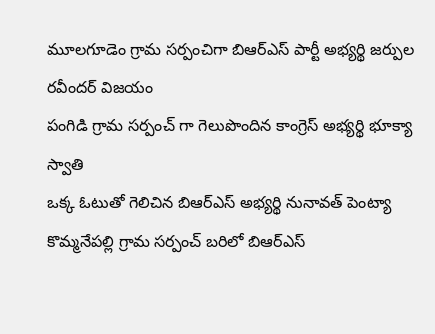మూలగూడెం గ్రామ సర్పంచిగా బిఆర్ఎస్ పార్టీ అభ్యర్థి జర్పుల రవీందర్ విజయం
పంగిడి గ్రామ సర్పంచ్ గా గెలుపొందిన కాంగ్రెస్ అభ్యర్థి భూక్యా స్వాతి
ఒక్క ఓటుతో గెలిచిన బిఆర్ఎస్ అభ్యర్థి నునావత్ పెంట్యా
కొమ్మనేపల్లి గ్రామ సర్పంచ్ బరిలో బిఆర్ఎస్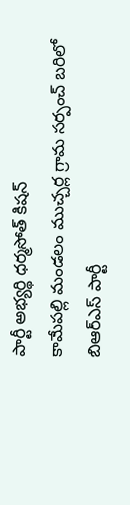పార్టీ అభ్యర్థి ధర్మసోత్ కిషన్
కామేపల్లి మండలం ముచ్చర్ల గ్రామ సర్పంచ్ బరిలో బిఆర్ఎస్ పార్టీ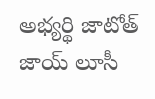అభ్యర్థి జాటోత్ జాయ్ లూసీ